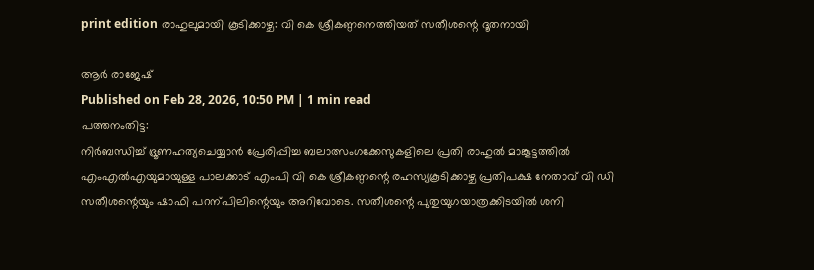print edition രാഹുലുമായി കൂടിക്കാഴ്ച: വി കെ ശ്രീകണ്ഠനെത്തിയത് സതീശന്റെ ദൂതനായി

ആർ രാജേഷ്
Published on Feb 28, 2026, 10:50 PM | 1 min read
പത്തനംതിട്ട:
നിർബന്ധിച്ച് ഭ്രൂണഹത്യചെയ്യാൻ പ്രേരിപ്പിച്ച ബലാത്സംഗക്കേസുകളിലെ പ്രതി രാഹുൽ മാങ്കൂട്ടത്തിൽ എംഎൽഎയുമായുള്ള പാലക്കാട് എംപി വി കെ ശ്രീകണ്ഠന്റെ രഹസ്യകൂടിക്കാഴ്ച പ്രതിപക്ഷ നേതാവ് വി ഡി സതീശന്റെയും ഷാഫി പറന്പിലിന്റെയും അറിവോടെ. സതീശന്റെ പുതുയുഗയാത്രക്കിടയിൽ ശനി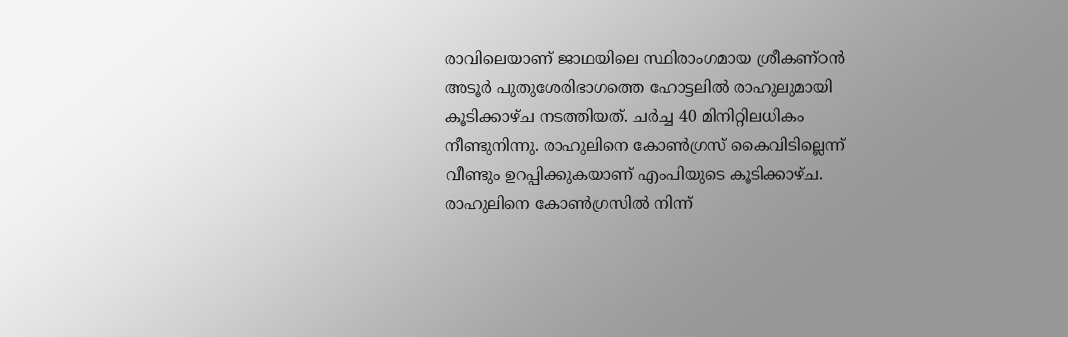രാവിലെയാണ് ജാഥയിലെ സ്ഥിരാംഗമായ ശ്രീകണ്ഠൻ അടൂർ പുതുശേരിഭാഗത്തെ ഹോട്ടലിൽ രാഹുലുമായി കൂടിക്കാഴ്ച നടത്തിയത്. ചർച്ച 40 മിനിറ്റിലധികം നീണ്ടുനിന്നു. രാഹുലിനെ കോൺഗ്രസ് കൈവിടില്ലെന്ന് വീണ്ടും ഉറപ്പിക്കുകയാണ് എംപിയുടെ കൂടിക്കാഴ്ച. രാഹുലിനെ കോൺഗ്രസിൽ നിന്ന്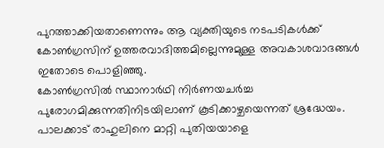പുറത്താക്കിയതാണെന്നും ആ വ്യക്തിയുടെ നടപടികൾക്ക് കോൺഗ്രസിന് ഉത്തരവാദിത്തമില്ലെന്നുമുള്ള അവകാശവാദങ്ങൾ ഇതോടെ പൊളിഞ്ഞു.
കോൺഗ്രസിൽ സ്ഥാനാർഥി നിർണയചർച്ച പുരോഗമിക്കുന്നതിനിടയിലാണ് കൂടിക്കാഴ്ചയെന്നത് ശ്രദ്ധേയം. പാലക്കാട് രാഹുലിനെ മാറ്റി പുതിയയാളെ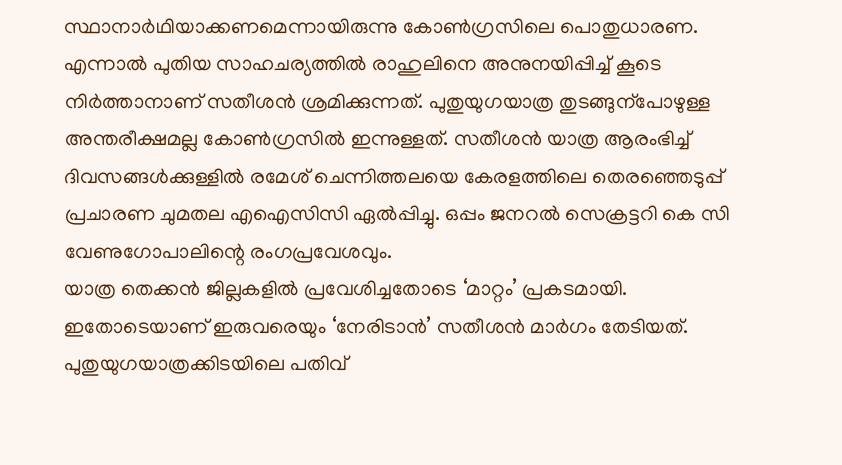സ്ഥാനാർഥിയാക്കണമെന്നായിരുന്നു കോൺഗ്രസിലെ പൊതുധാരണ. എന്നാൽ പുതിയ സാഹചര്യത്തിൽ രാഹുലിനെ അനുനയിപ്പിച്ച് കൂടെ നിർത്താനാണ് സതീശൻ ശ്രമിക്കുന്നത്. പുതുയുഗയാത്ര തുടങ്ങുന്പോഴുള്ള അന്തരീക്ഷമല്ല കോൺഗ്രസിൽ ഇന്നുള്ളത്. സതീശൻ യാത്ര ആരംഭിച്ച് ദിവസങ്ങൾക്കുള്ളിൽ രമേശ് ചെന്നിത്തലയെ കേരളത്തിലെ തെരഞ്ഞെടുപ്പ് പ്രചാരണ ചുമതല എഐസിസി ഏൽപ്പിച്ചു. ഒപ്പം ജനറൽ സെക്രട്ടറി കെ സി വേണുഗോപാലിന്റെ രംഗപ്രവേശവും.
യാത്ര തെക്കൻ ജില്ലകളിൽ പ്രവേശിച്ചതോടെ ‘മാറ്റം’ പ്രകടമായി. ഇതോടെയാണ് ഇരുവരെയും ‘നേരിടാൻ’ സതീശൻ മാർഗം തേടിയത്. പുതുയുഗയാത്രക്കിടയിലെ പതിവ്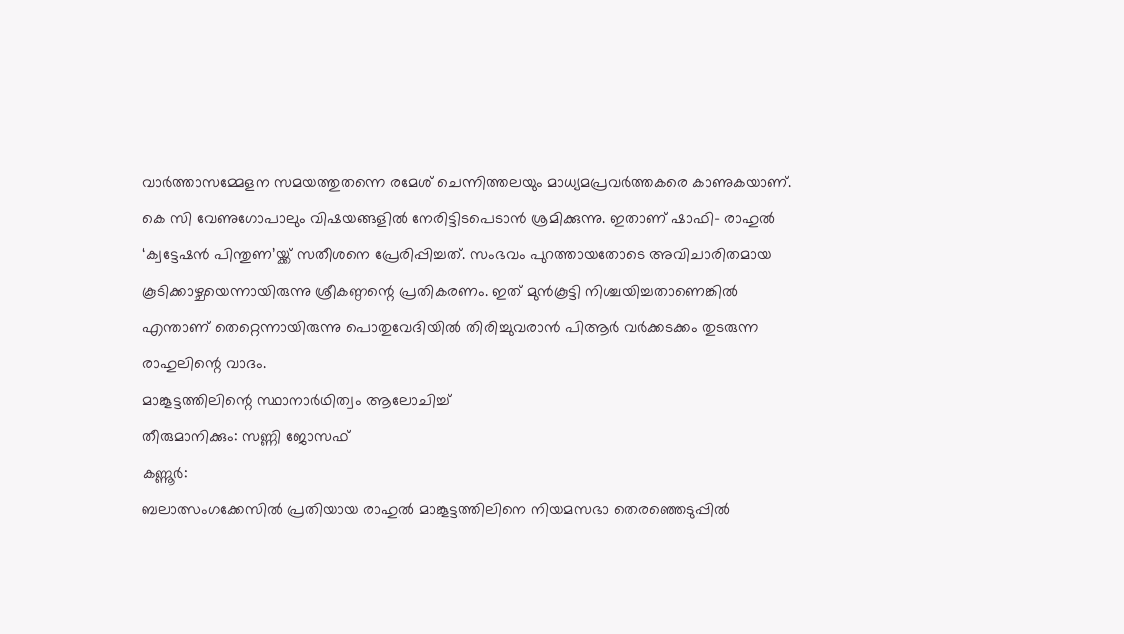വാർത്താസമ്മേളന സമയത്തുതന്നെ രമേശ് ചെന്നിത്തലയും മാധ്യമപ്രവർത്തകരെ കാണുകയാണ്. കെ സി വേണുഗോപാലും വിഷയങ്ങളിൽ നേരിട്ടിടപെടാൻ ശ്രമിക്കുന്നു. ഇതാണ് ഷാഫി– രാഹുൽ ‘ക്വട്ടേഷൻ പിന്തുണ’യ്ക്ക് സതീശനെ പ്രേരിപ്പിച്ചത്. സംഭവം പുറത്തായതോടെ അവിചാരിതമായ കൂടിക്കാഴ്ചയെന്നായിരുന്നു ശ്രീകണ്ഠന്റെ പ്രതികരണം. ഇത് മുൻകൂട്ടി നിശ്ചയിച്ചതാണെങ്കിൽ എന്താണ് തെറ്റെന്നായിരുന്നു പൊതുവേദിയിൽ തിരിച്ചുവരാൻ പിആർ വർക്കടക്കം തുടരുന്ന രാഹുലിന്റെ വാദം.
മാങ്കൂട്ടത്തിലിന്റെ സ്ഥാനാർഥിത്വം ആലോചിച്ച്
തീരുമാനിക്കും: സണ്ണി ജോസഫ്
കണ്ണൂർ:
ബലാത്സംഗക്കേസിൽ പ്രതിയായ രാഹുൽ മാങ്കൂട്ടത്തിലിനെ നിയമസഭാ തെരഞ്ഞെടുപ്പിൽ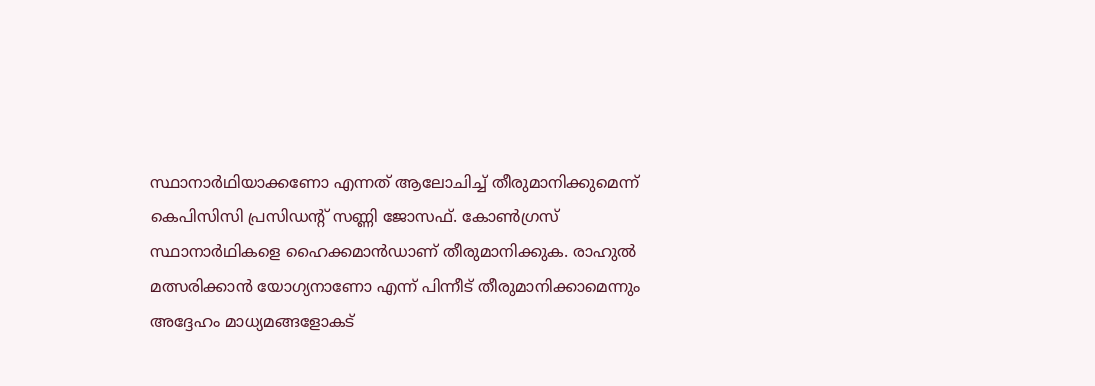സ്ഥാനാർഥിയാക്കണോ എന്നത് ആലോചിച്ച് തീരുമാനിക്കുമെന്ന് കെപിസിസി പ്രസിഡന്റ് സണ്ണി ജോസഫ്. കോൺഗ്രസ് സ്ഥാനാർഥികളെ ഹൈക്കമാൻഡാണ് തീരുമാനിക്കുക. രാഹുൽ മത്സരിക്കാൻ യോഗ്യനാണോ എന്ന് പിന്നീട് തീരുമാനിക്കാമെന്നും അദ്ദേഹം മാധ്യമങ്ങളോകട്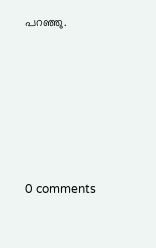പറഞ്ഞു.










0 comments